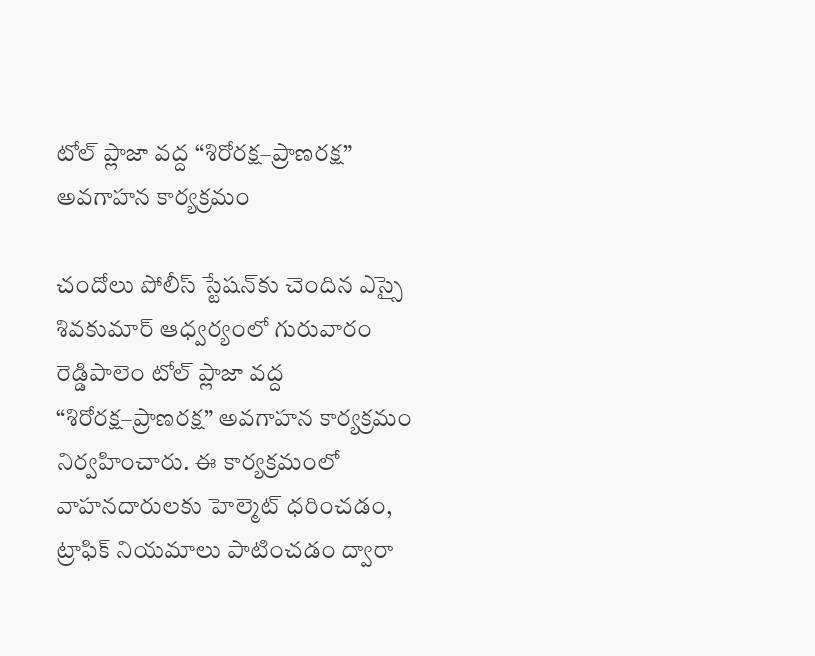టోల్ ప్లాజా వద్ద “శిరోరక్ష–ప్రాణరక్ష” అవగాహన కార్యక్రమం

చందోలు పోలీస్ స్టేషన్‌కు చెందిన ఎస్సై శివకుమార్ ఆధ్వర్యంలో గురువారం రెడ్డిపాలెం టోల్ ప్లాజా వద్ద “శిరోరక్ష–ప్రాణరక్ష” అవగాహన కార్యక్రమం నిర్వహించారు. ఈ కార్యక్రమంలో వాహనదారులకు హెల్మెట్ ధరించడం, ట్రాఫిక్ నియమాలు పాటించడం ద్వారా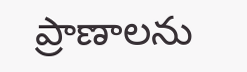ప్రాణాలను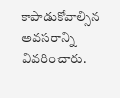కాపాడుకోవాల్సిన అవసరాన్ని వివరించారు.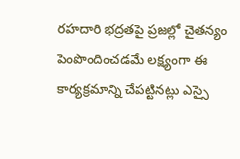రహదారి భద్రతపై ప్రజల్లో చైతన్యం పెంపొందించడమే లక్ష్యంగా ఈ కార్యక్రమాన్ని చేపట్టినట్లు ఎస్సై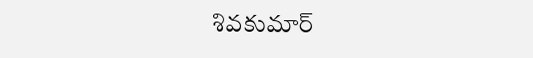శివకుమార్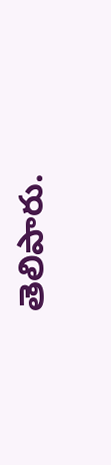తెలిపారు.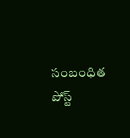సంబంధిత పోస్ట్